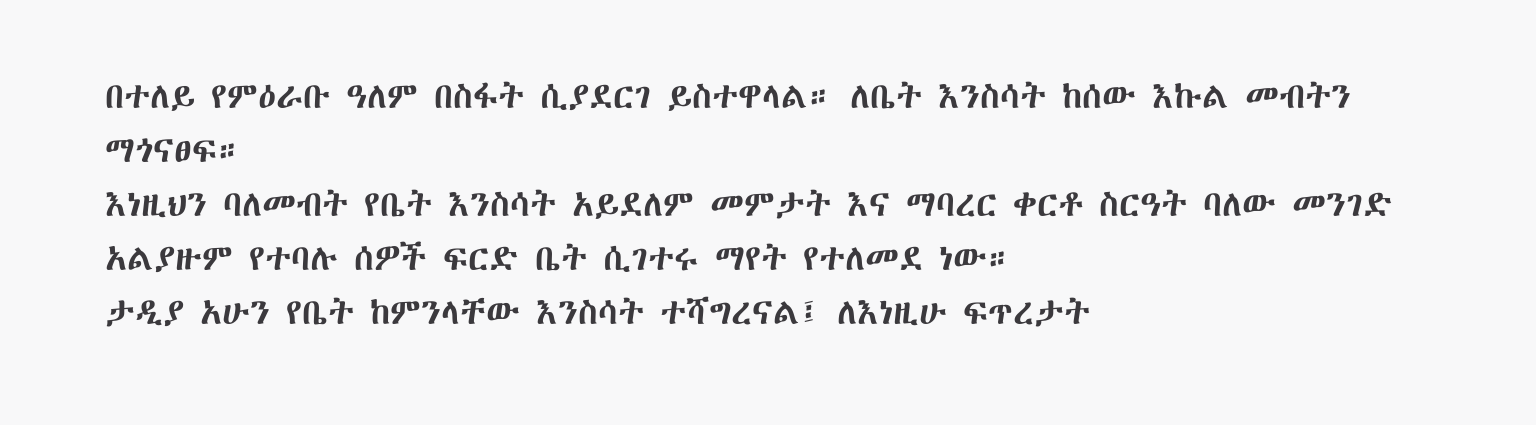በተለይ የምዕራቡ ዓለም በስፋት ሲያደርገ ይስተዋላል። ለቤት እንስሳት ከሰው እኩል መብትን ማጎናፀፍ።
እነዚህን ባለመብት የቤት እንስሳት አይደለም መምታት እና ማባረር ቀርቶ ስርዓት ባለው መንገድ አልያዙም የተባሉ ሰዎች ፍርድ ቤት ሲገተሩ ማየት የተለመደ ነው።
ታዲያ አሁን የቤት ከምንላቸው እንስሳት ተሻግረናል፤ ለእነዚሁ ፍጥረታት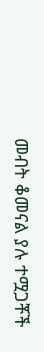መብት ቆመናል ያሉ ተሟጋቾች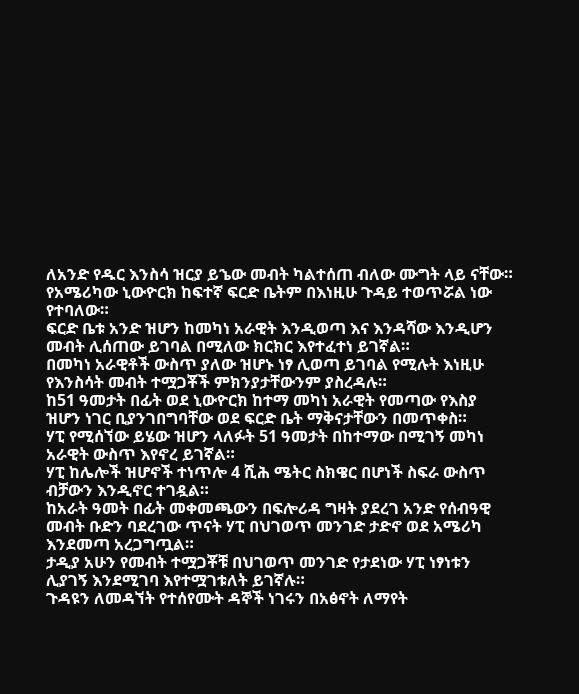ለአንድ የዱር እንስሳ ዝርያ ይኄው መብት ካልተሰጠ ብለው ሙግት ላይ ናቸው።
የአሜሪካው ኒውዮርክ ከፍተኛ ፍርድ ቤትም በእነዚሁ ጉዳይ ተወጥሯል ነው የተባለው።
ፍርድ ቤቱ አንድ ዝሆን ከመካነ አራዊት እንዲወጣ እና እንዳሻው እንዲሆን መብት ሊሰጠው ይገባል በሚለው ክርክር እየተፈተነ ይገኛል።
በመካነ አራዊቶች ውስጥ ያለው ዝሆኑ ነፃ ሊወጣ ይገባል የሚሉት እነዚሁ የእንስሳት መብት ተሟጋቾች ምክንያታቸውንም ያስረዳሉ።
ከ51 ዓመታት በፊት ወደ ኒውዮርክ ከተማ መካነ አራዊት የመጣው የእስያ ዝሆን ነገር ቢያንገበግባቸው ወደ ፍርድ ቤት ማቅናታቸውን በመጥቀስ።
ሃፒ የሚሰኘው ይሄው ዝሆን ላለፉት 51 ዓመታት በከተማው በሚገኝ መካነ አራዊት ውስጥ እየኖረ ይገኛል።
ሃፒ ከሌሎች ዝሆኖች ተነጥሎ 4 ሺሕ ሜትር ስክዌር በሆነች ስፍራ ውስጥ ብቻውን እንዲኖር ተገዷል።
ከአራት ዓመት በፊት መቀመጫውን በፍሎሪዳ ግዛት ያደረገ አንድ የሰብዓዊ መብት ቡድን ባደረገው ጥናት ሃፒ በህገወጥ መንገድ ታድኖ ወደ አሜሪካ እንደመጣ አረጋግጧል።
ታዲያ አሁን የመብት ተሟጋቾቹ በህገወጥ መንገድ የታደነው ሃፒ ነፃነቱን ሊያገኝ እንደሚገባ እየተሟገቱለት ይገኛሉ።
ጉዳዩን ለመዳኘት የተሰየሙት ዳኞች ነገሩን በአፅኖት ለማየት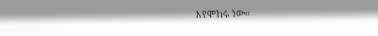እየሞከሩ ነው።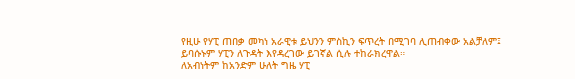የዚሁ የሃፒ ጠበቃ መካነ አራዊቱ ይህንን ምስኪን ፍጥረት በሚገባ ሊጠብቀው አልቻለም፤ ይባሱኑም ሃፒን ለጉዳት እየዳረገው ይገኛል ሲሉ ተከራክረዋል።
ለአብነትም ከአንድም ሁለት ግዜ ሃፒ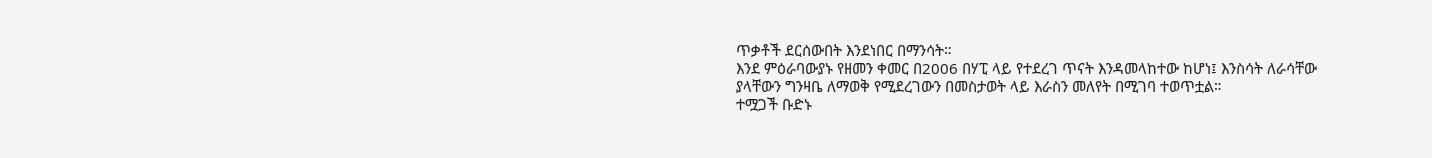ጥቃቶች ደርሰውበት እንደነበር በማንሳት።
እንደ ምዕራባውያኑ የዘመን ቀመር በ2006 በሃፒ ላይ የተደረገ ጥናት እንዳመላከተው ከሆነ፤ እንስሳት ለራሳቸው ያላቸውን ግንዛቤ ለማወቅ የሚደረገውን በመስታወት ላይ እራስን መለየት በሚገባ ተወጥቷል።
ተሟጋች ቡድኑ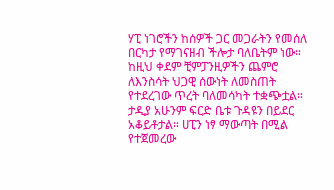ሃፒ ነገሮችን ከሰዎች ጋር መጋራትን የመሰለ በርካታ የማገናዘብ ችሎታ ባለቤትም ነው።
ከዚህ ቀደም ቺምፓንዚዎችን ጨምሮ ለእንስሳት ህጋዊ ሰውነት ለመስጠት የተደረገው ጥረት ባለመሳካት ተቋጭቷል።
ታዲያ አሁንም ፍርድ ቤቱ ጉዳዩን በይደር አቆይቶታል። ሀፒን ነፃ ማውጣት በሚል የተጀመረው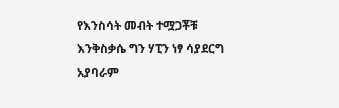የእንስሳት መብት ተሟጋቾቹ እንቅስቃሴ ግን ሃፒን ነፃ ሳያደርግ አያባራም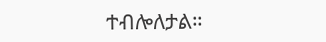ተብሎለታል።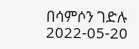በሳምሶን ገድሉ
2022-05-20